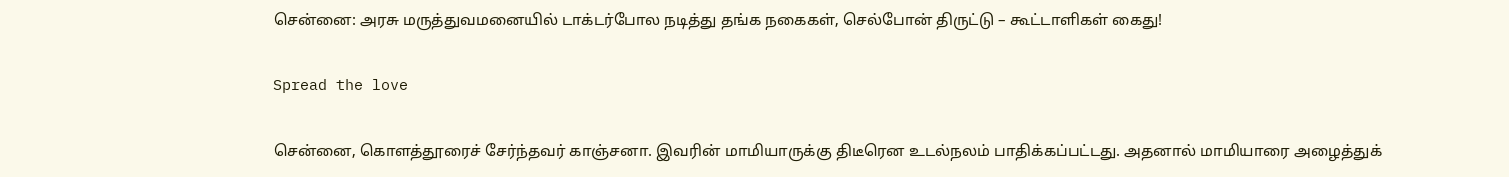சென்னை: அரசு மருத்துவமனையில் டாக்டர்போல நடித்து தங்க நகைகள், செல்போன் திருட்டு – கூட்டாளிகள் கைது!

Spread the love

சென்னை, கொளத்தூரைச் சேர்ந்தவர் காஞ்சனா. இவரின் மாமியாருக்கு திடீரென உடல்நலம் பாதிக்கப்பட்டது. அதனால் மாமியாரை அழைத்துக்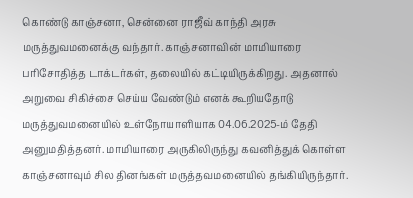கொண்டு காஞ்சனா, சென்னை ராஜீவ் காந்தி அரசு மருத்துவமனைக்கு வந்தார். காஞ்சனாவின் மாமியாரை பரிசோதித்த டாக்டர்கள், தலையில் கட்டியிருக்கிறது. அதனால் அறுவை சிகிச்சை செய்ய வேண்டும் எனக் கூறியதோடு மருத்துவமனையில் உள்நோயாளியாக 04.06.2025-ம் தேதி அனுமதித்தனர். மாமியாரை அருகிலிருந்து கவனித்துக் கொள்ள காஞ்சனாவும் சில தினங்கள் மருத்தவமனையில் தங்கியிருந்தார்.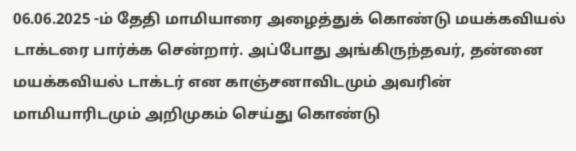06.06.2025 -ம் தேதி மாமியாரை அழைத்துக் கொண்டு மயக்கவியல் டாக்டரை பார்க்க சென்றார். அப்போது அங்கிருந்தவர், தன்னை மயக்கவியல் டாக்டர் என காஞ்சனாவிடமும் அவரின் மாமியாரிடமும் அறிமுகம் செய்து கொண்டு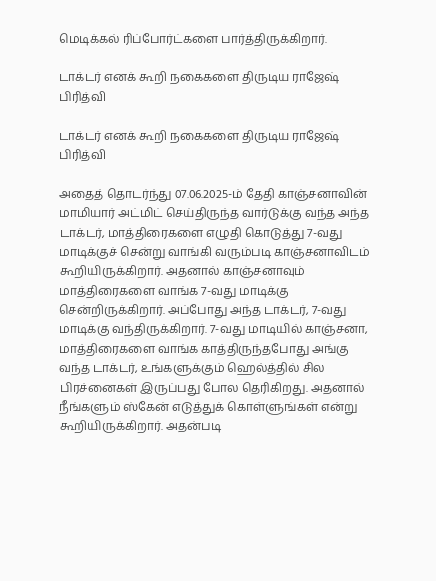மெடிக்கல் ரிப்போர்ட்களை பார்த்திருக்கிறார்.

டாக்டர் எனக் கூறி நகைகளை திருடிய ராஜேஷ் பிரித்வி

டாக்டர் எனக் கூறி நகைகளை திருடிய ராஜேஷ் பிரித்வி

அதைத் தொடர்ந்து 07.06.2025-ம் தேதி காஞ்சனாவின் மாமியார் அட்மிட் செய்திருந்த வார்டுக்கு வந்த அந்த டாக்டர், மாத்திரைகளை எழுதி கொடுத்து 7-வது மாடிக்குச் சென்று வாங்கி வரும்படி காஞ்சனாவிடம் கூறியிருக்கிறார். அதனால் காஞ்சனாவும் மாத்திரைகளை வாங்க 7-வது மாடிக்கு சென்றிருக்கிறார். அப்போது அந்த டாக்டர், 7-வது மாடிக்கு வந்திருக்கிறார். 7-வது மாடியில் காஞ்சனா, மாத்திரைகளை வாங்க காத்திருந்தபோது அங்கு வந்த டாக்டர், உங்களுக்கும் ஹெல்த்தில் சில பிரச்னைகள் இருப்பது போல தெரிகிறது. அதனால் நீங்களும் ஸ்கேன் எடுத்துக் கொள்ளுங்கள் என்று கூறியிருக்கிறார். அதன்படி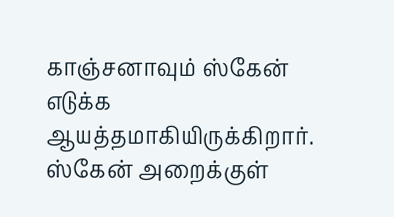காஞ்சனாவும் ஸ்கேன் எடுக்க ஆயத்தமாகியிருக்கிறார். ஸ்கேன் அறைக்குள்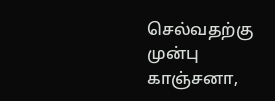செல்வதற்கு முன்பு காஞ்சனா,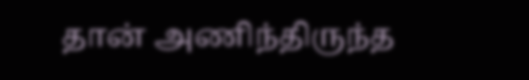தான் அணிந்திருந்த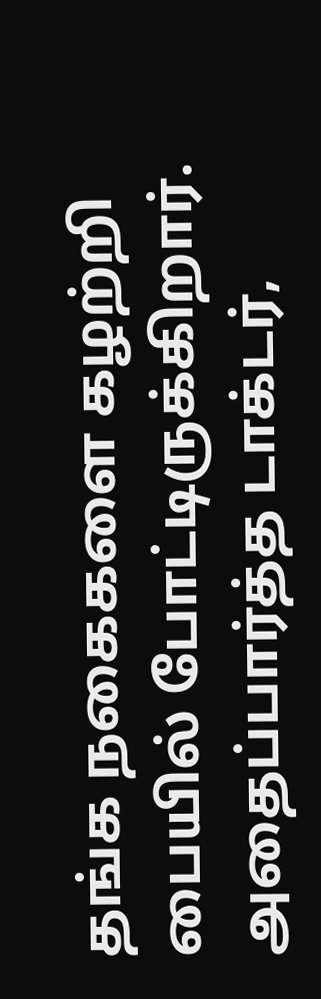தங்க நகைகளை கழற்றி பையில் போட்டிருக்கிறார். அதைப்பார்த்த டாக்டர்,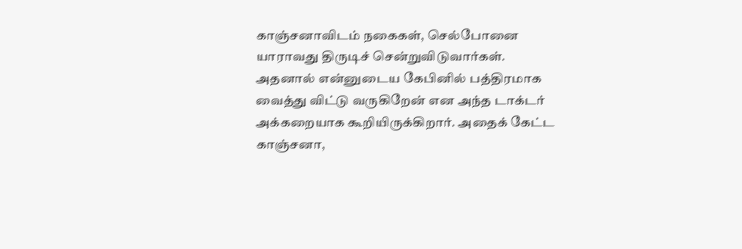காஞ்சனாவிடம் நகைகள், செல்போனை யாராவது திருடிச் சென்றுவிடுவார்கள். அதனால் என்னுடைய கேபினில் பத்திரமாக வைத்து விட்டு வருகிறேன் என அந்த டாக்டர் அக்கறையாக கூறியிருக்கிறார். அதைக் கேட்ட காஞ்சனா,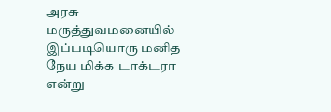அரசு மருத்துவமனையில் இப்படியொரு மனித நேய மிக்க டாக்டரா என்று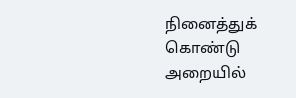நினைத்துக் கொண்டு அறையில்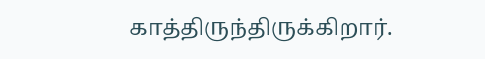காத்திருந்திருக்கிறார்.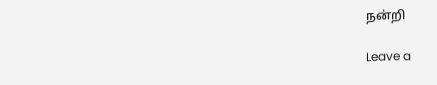நன்றி

Leave a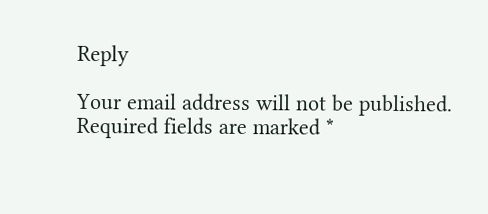Reply

Your email address will not be published. Required fields are marked *